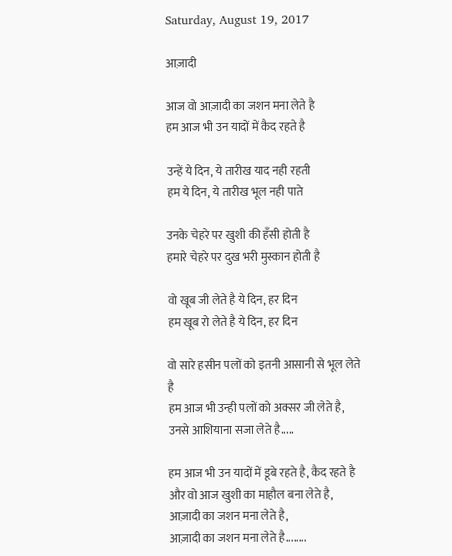Saturday, August 19, 2017

आज़ादी

आज वो आज़ादी का जशन मना लेते है
हम आज भी उन यादों में कैद रहते है

उन्हें ये दिन, ये तारीख याद नही रहती
हम ये दिन, ये तारीख भूल नही पाते

उनके चेहरे पर खुशी की हँसी होती है
हमारे चेहरे पर दुख भरी मुस्कान होती है

वो खूब जी लेते है ये दिन, हर दिन
हम खूब रो लेते है ये दिन, हर दिन

वो सारे हसीन पलों को इतनी आसानी से भूल लेते है
हम आज भी उन्ही पलों को अक्सर जी लेते है,
उनसे आशियाना सजा लेते है.....

हम आज भी उन यादों में डूबे रहते है, कैद रहते है
और वो आज खुशी का माहौल बना लेते है, आज़ादी का जशन मना लेते है,
आज़ादी का जशन मना लेते है........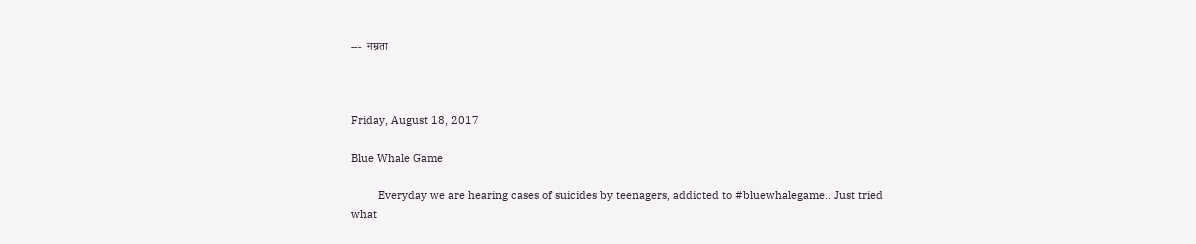---  नम्रता



Friday, August 18, 2017

Blue Whale Game

         Everyday we are hearing cases of suicides by teenagers, addicted to #bluewhalegame.. Just tried what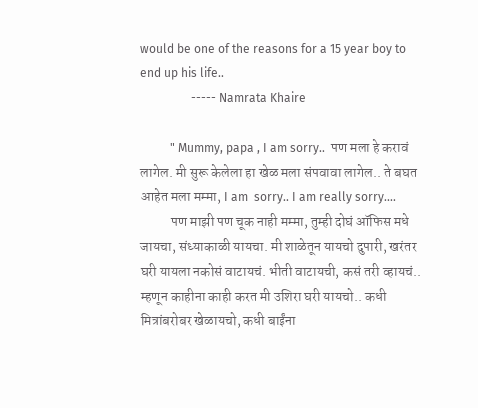would be one of the reasons for a 15 year boy to end up his life..
                 ----- Namrata Khaire

          " Mummy, papa , I am sorry..  पण मला हे करावं लागेल. मी सुरू केलेला हा खेळ मला संपवावा लागेल.. ते बघत आहेत मला मम्मा, I am  sorry.. I am really sorry....
           पण माझी पण चूक नाही मम्मा, तुम्ही दोघं ऑफिस मधे जायचा, संध्याकाळी यायचा. मी शाळेतून यायचो दुपारी, खरंतर घरी यायला नकोसं वाटायचं. भीती वाटायची, कसं तरी व्हायचं..
म्हणून काहीना काही करत मी उशिरा घरी यायचो.. कधी मित्रांबरोबर खेळायचो, कधी बाईंना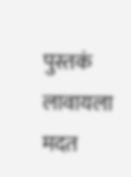पुस्तकं लावायला मदत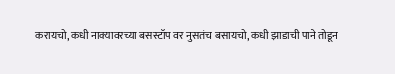करायचो, कधी नाक्यावरच्या बसस्टॉप वर नुसतंच बसायचो, कधी झाडाची पाने तोडून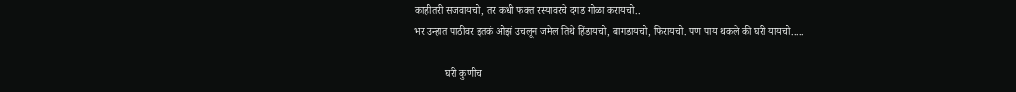काहीतरी सजवायचो, तर कधी फक्त रस्यावरचे दगड गोळा करायचो..
भर उन्हात पाठीवर इतकं ओझं उचलून जमेल तिथे हिंडायचो, बागडायचो, फिरायचो. पण पाय थकले की घरी यायचो.....

            घरी कुणीच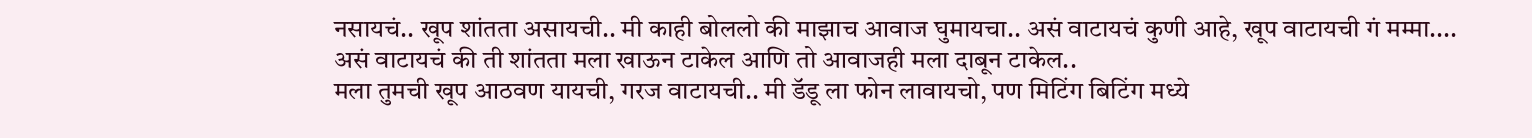नसायचं.. खूप शांतता असायची.. मी काही बोललो की माझाच आवाज घुमायचा.. असं वाटायचं कुणी आहे, खूप वाटायची गं मम्मा....
असं वाटायचं की ती शांतता मला खाऊन टाकेल आणि तो आवाजही मला दाबून टाकेल..
मला तुमची खूप आठवण यायची, गरज वाटायची.. मी डॅडू ला फोन लावायचो, पण मिटिंग बिटिंग मध्ये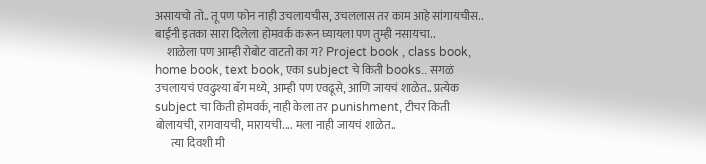असायचो तो.. तू पण फोन नाही उचलायचीस, उचललास तर काम आहे सांगायचीस.. बाईंनी इतका सारा दिलेला होमवर्क करून घ्यायला पण तुम्ही नसायचा..
     शाळेला पण आम्ही रोबोट वाटतो का ग? Project book , class book, home book, text book, एका subject चे किती books.. सगळं उचलायचं एवढुश्या बॅग मध्ये, आम्ही पण एवढूसे, आणि जायचं शाळेत.. प्रत्येक subject चा किती होमवर्क, नाही केला तर punishment, टीचर किती बोलायची, रागवायची, मारायची.... मला नाही जायचं शाळेत..
       त्या दिवशी मी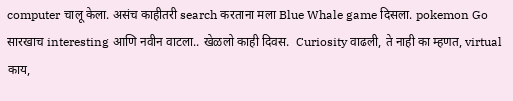computer चालू केला. असंच काहीतरी search करताना मला Blue Whale game दिसला. pokemon Go सारखाच interesting आणि नवीन वाटला.. खेळलो काही दिवस.  Curiosity वाढली, ते नाही का म्हणत, virtual काय,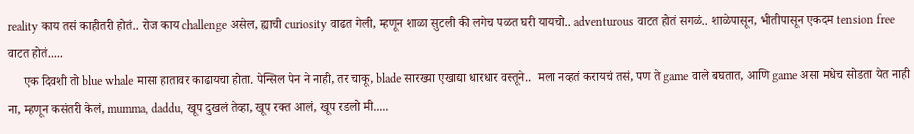reality काय तसं काहीतरी होतं.. रोज काय challenge असेल, ह्याची curiosity वाढत गेली, म्हणून शाळा सुटली की लगेच पळत घरी यायचो.. adventurous वाटत होतं सगळं.. शाळेपासून, भीतीपासून एकदम tension free वाटत होतं.....
     एक दिवशी तो blue whale मासा हातावर काढायचा होता. पेन्सिल पेन ने नाही, तर चाकू, blade सारख्या एखाद्या धारधार वस्तूने..  मला नव्हतं करायचं तसं, पण ते game वाले बघतात, आणि game असा मधेच सोडता येत नाही ना, म्हणून कसंतरी केलं, mumma, daddu, खूप दुखलं तेव्हा, खूप रक्त आलं, खूप रडलो मी.....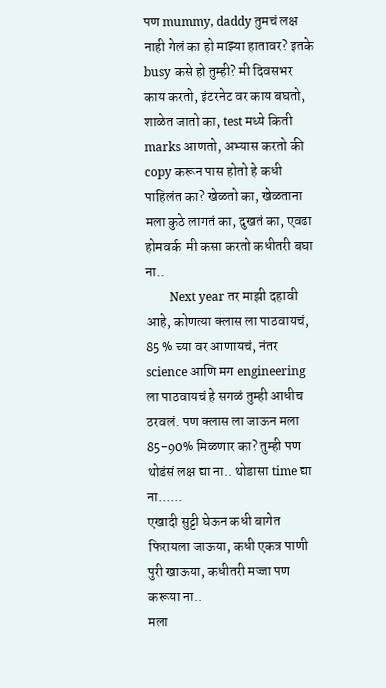पण mummy, daddy तुमचं लक्ष नाही गेलं का हो माझ्या हातावर? इतके busy कसे हो तुम्ही? मी दिवसभर काय करतो, इंटरनेट वर काय बघतो, शाळेत जातो का, test मध्ये किती marks आणतो, अभ्यास करतो की copy करून पास होतो हे कधी पाहिलंत का? खेळतो का, खेळताना मला कुठे लागतं का, दुखतं का, एवढा होमवर्क  मी कसा करतो कधीतरी बघा ना..
        Next year तर माझी दहावी आहे, कोणत्या क्लास ला पाठवायचं, 85 % च्या वर आणायचं, नंतर science आणि मग engineering ला पाठवायचं हे सगळं तुम्ही आधीच ठरवलं. पण क्लास ला जाऊन मला 85-90% मिळणार का? तुम्ही पण थोडंसं लक्ष द्या ना.. थोडासा time द्या ना......
एखादी सुट्टी घेऊन कधी बागेत फिरायला जाऊया, कधी एकत्र पाणी पुरी खाऊया, कधीतरी मज्जा पण करूया ना..
मला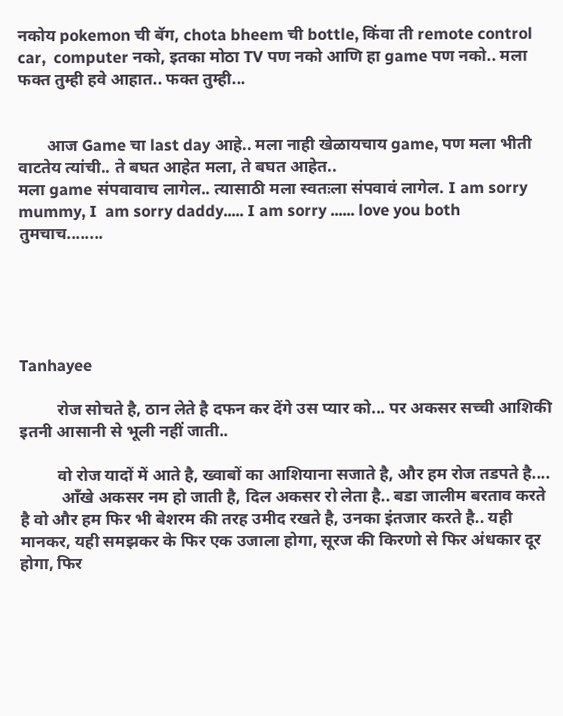नकोय pokemon ची बॅग, chota bheem ची bottle, किंवा ती remote control car,  computer नको, इतका मोठा TV पण नको आणि हा game पण नको.. मला फक्त तुम्ही हवे आहात.. फक्त तुम्ही...


       आज Game चा last day आहे.. मला नाही खेळायचाय game, पण मला भीती वाटतेय त्यांची.. ते बघत आहेत मला, ते बघत आहेत..
मला game संपवावाच लागेल.. त्यासाठी मला स्वतःला संपवावं लागेल. I am sorry mummy, I  am sorry daddy..... I am sorry ...... love you both
तुमचाच........





Tanhayee

         रोज सोचते है, ठान लेते है दफन कर देंगे उस प्यार को... पर अकसर सच्ची आशिकी इतनी आसानी से भूली नहीं जाती..

         वो रोज यादों में आते है, ख्वाबों का आशियाना सजाते है, और हम रोज तडपते है....
          आँखे अकसर नम हो जाती है, दिल अकसर रो लेता है.. बडा जालीम बरताव करते है वो और हम फिर भी बेशरम की तरह उमीद रखते है, उनका इंतजार करते है.. यही मानकर, यही समझकर के फिर एक उजाला होगा, सूरज की किरणो से फिर अंधकार दूर होगा, फिर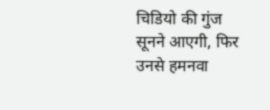चिडियो की गुंज सूनने आएगी, फिर उनसे हमनवा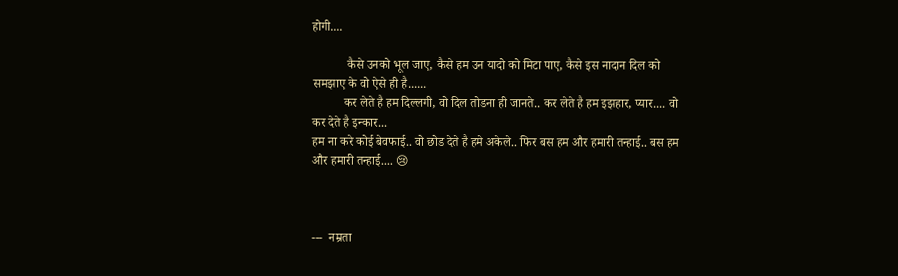होगी....

           कैसे उनको भूल जाए, कैसे हम उन यादो को मिटा पाए, कैसे इस नादान दिल को समझाए के वो ऐसे ही है......
          कर लेते है हम दिल्लगी, वो दिल तोडना ही जानते.. कर लेते है हम इझहार, प्यार.... वो कर देते है इन्कार...
हम ना करे कोई बेवफाई.. वो छोड देते है हमे अकेले.. फिर बस हम और हमारी तन्हाई.. बस हम और हमारी तन्हाई.... 😢



---  नम्रता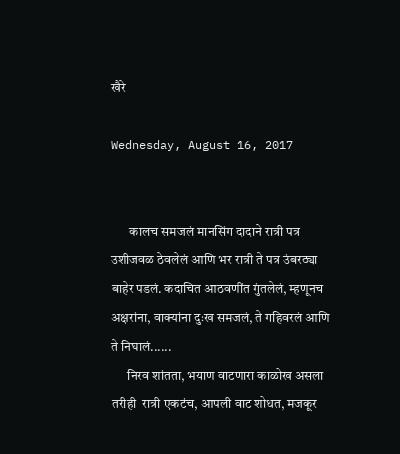खैरे

Wednesday, August 16, 2017


       कालच समजलं मानसिंग दादाने रात्री पत्र उशीजवळ ठेवलेलं आणि भर रात्री ते पत्र उंबरठ्या बाहेर पडलं. कदाचित आठवणींत गुंतलेलं, म्हणूनच अक्षरांना, वाक्यांना दुःख समजलं, ते गहिवरलं आणि ते निघालं......
      निरव शांतता, भयाण वाटणारा काळोख असला तरीही  रात्री एकटंच, आपली वाट शोधत, मजकूर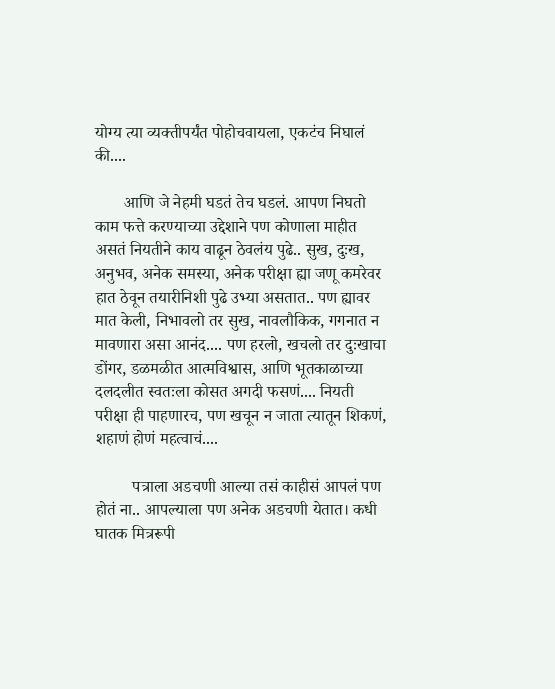योग्य त्या व्यक्तीपर्यंत पोहोचवायला, एकटंच निघालं की....

       आणि जे नेहमी घडतं तेच घडलं. आपण निघतो काम फत्ते करण्याच्या उद्देशाने पण कोणाला माहीत असतं नियतीने काय वाढून ठेवलंय पुढे.. सुख, दुःख, अनुभव, अनेक समस्या, अनेक परीक्षा ह्या जणू कमरेवर हात ठेवून तयारीनिशी पुढे उभ्या असतात.. पण ह्यावर मात केली, निभावलो तर सुख, नावलौकिक, गगनात न मावणारा असा आनंद.... पण हरलो, खचलो तर दुःखाचा डोंगर, डळमळीत आत्मविश्वास, आणि भूतकाळाच्या दलदलीत स्वतःला कोसत अगदी फसणं.... नियती परीक्षा ही पाहणारच, पण खचून न जाता त्यातून शिकणं, शहाणं होणं महत्वाचं....

         पत्राला अडचणी आल्या तसं काहीसं आपलं पण होतं ना.. आपल्याला पण अनेक अडचणी येतात। कधी घातक मित्ररूपी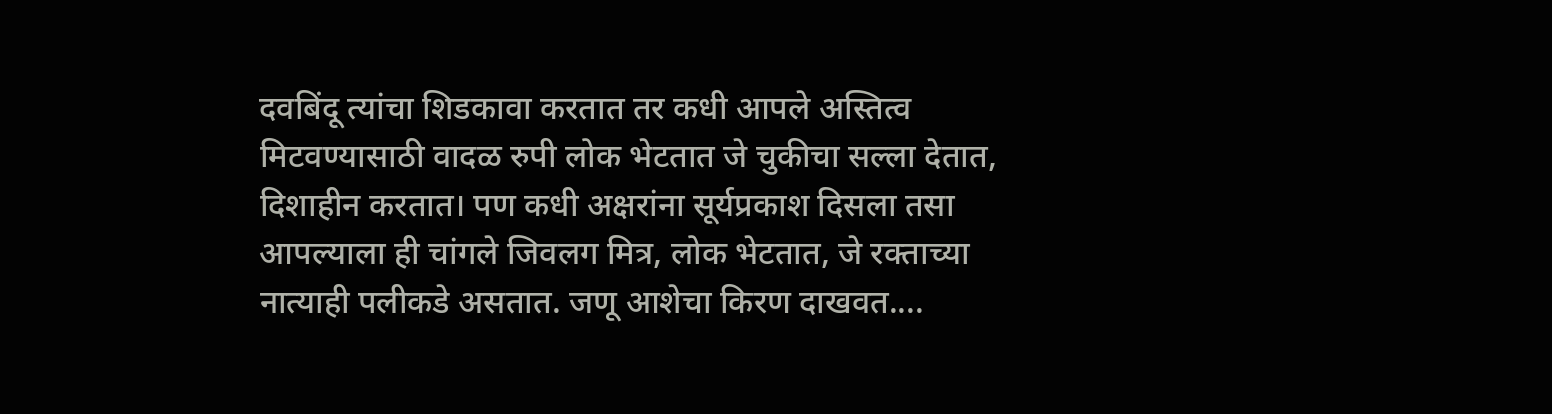दवबिंदू त्यांचा शिडकावा करतात तर कधी आपले अस्तित्व मिटवण्यासाठी वादळ रुपी लोक भेटतात जे चुकीचा सल्ला देतात, दिशाहीन करतात। पण कधी अक्षरांना सूर्यप्रकाश दिसला तसा आपल्याला ही चांगले जिवलग मित्र, लोक भेटतात, जे रक्ताच्या नात्याही पलीकडे असतात. जणू आशेचा किरण दाखवत....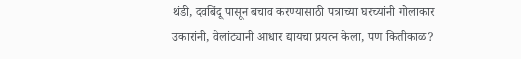थंडी, दवबिंदू पासून बचाव करण्यासाठी पत्राच्या घरच्यांनी गोलाकार उकारांनी, वेलांट्यानी आधार द्यायचा प्रयत्न केला, पण कितीकाळ?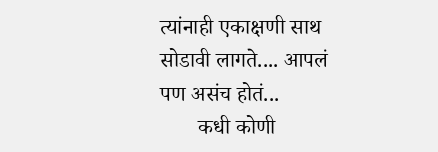त्यांनाही एकाक्षणी साथ सोडावी लागते.... आपलं पण असंच होतं...
       कधी कोणी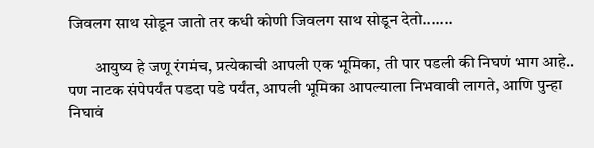जिवलग साथ सोडून जातो तर कधी कोणी जिवलग साथ सोडून देतो.......

        आयुष्य हे जणू रंगमंच, प्रत्येकाची आपली एक भूमिका, ती पार पडली की निघणं भाग आहे.. पण नाटक संपेपर्यंत पडदा पडे पर्यंत, आपली भूमिका आपल्याला निभवावी लागते, आणि पुन्हा निघावं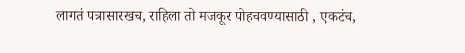लागतं पत्रासारखच, राहिला तो मजकूर पोहचवण्यासाठी , एकटंच,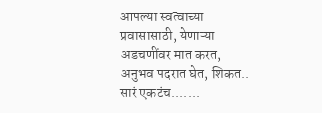आपल्या स्वत्वाच्या प्रवासासाठी, येणाऱ्या अडचणींवर मात करत,  अनुभव पदरात घेत, शिकत..  सारं एकटंच.......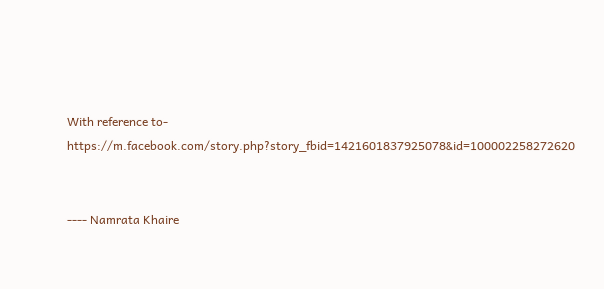With reference to-
https://m.facebook.com/story.php?story_fbid=1421601837925078&id=100002258272620


---- Namrata Khaire